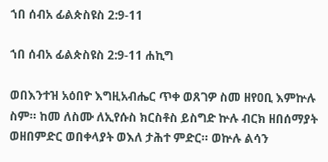ኀበ ሰብአ ፊልጵስዩስ 2:9-11

ኀበ ሰብአ ፊልጵስዩስ 2:9-11 ሐኪግ

ወበእንተዝ አዕበዮ እግዚአብሔር ጥቀ ወጸገዎ ስመ ዘየዐቢ እምኵሉ ስም። ከመ ለስሙ ለኢየሱስ ክርስቶስ ይስግድ ኵሉ ብርክ ዘበሰማያት ወዘበምድር ወበቀላያት ወእለ ታሕተ ምድር። ወኵሉ ልሳን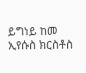ይግነይ ከመ ኢየሱስ ክርስቶስ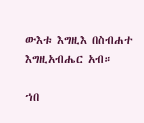ውእቱ እግዚእ በስብሐተ እግዚአብሔር አብ።

ኀበ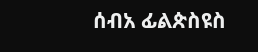ሰብአ ፊልጵስዩስ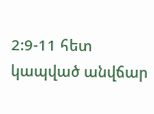2:9-11 հետ կապված անվճար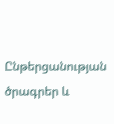Ընթերցանության ծրագրեր և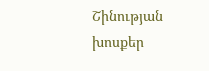Շինության խոսքեր